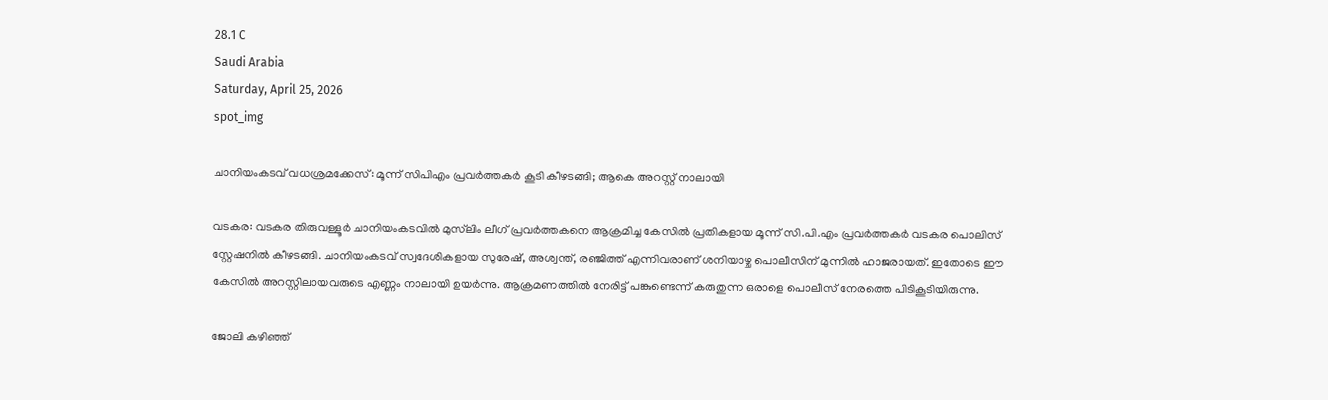28.1 C
Saudi Arabia
Saturday, April 25, 2026
spot_img

ചാനിയംകടവ് വധശ്രമക്കേസ്: മൂന്ന് സിപിഎം പ്രവർത്തകർ കൂടി കീഴടങ്ങി; ആകെ അറസ്റ്റ് നാലായി

വടകര: വടകര തിരുവള്ളൂർ ചാനിയംകടവിൽ മുസ്‌ലിം ലീഗ് പ്രവർത്തകനെ ആക്രമിച്ച കേസിൽ പ്രതികളായ മൂന്ന് സി.പി.എം പ്രവർത്തകർ വടകര പൊലിസ് സ്റ്റേഷനിൽ കീഴടങ്ങി. ചാനിയംകടവ് സ്വദേശികളായ സുരേഷ്, അശ്വന്ത്, രഞ്ജിത്ത് എന്നിവരാണ് ശനിയാഴ്ച പൊലീസിന് മുന്നിൽ ഹാജരായത്. ഇതോടെ ഈ കേസിൽ അറസ്റ്റിലായവരുടെ എണ്ണം നാലായി ഉയർന്നു. ആക്രമണത്തിൽ നേരിട്ട് പങ്കുണ്ടെന്ന് കരുതുന്ന ഒരാളെ പൊലീസ് നേരത്തെ പിടികൂടിയിരുന്നു.

ജോലി കഴിഞ്ഞ്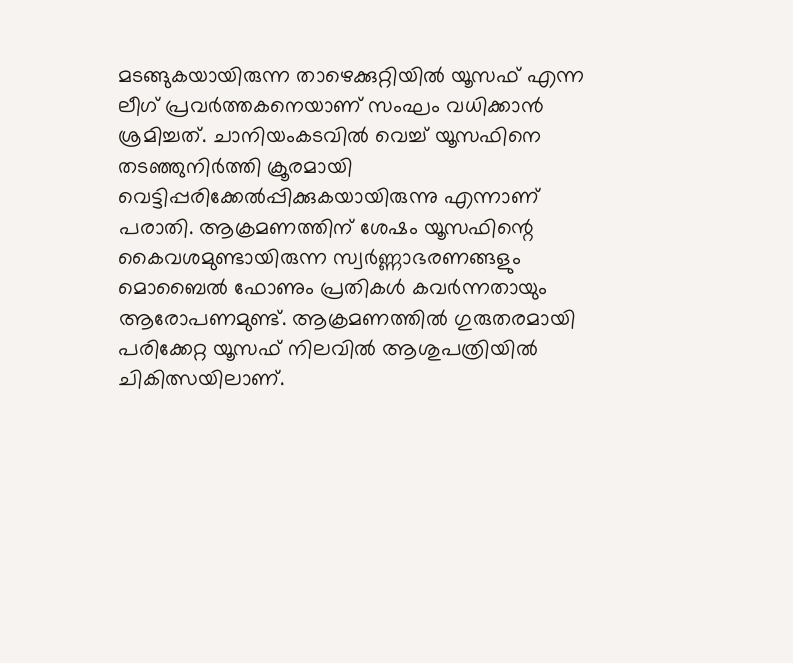മടങ്ങുകയായിരുന്ന താഴെക്കുറ്റിയിൽ യൂസഫ് എന്ന ലീഗ് പ്രവർത്തകനെയാണ് സംഘം വധിക്കാൻ ശ്രമിച്ചത്. ചാനിയംകടവിൽ വെച്ച് യൂസഫിനെ തടഞ്ഞുനിർത്തി ക്രൂരമായി വെട്ടിപ്പരിക്കേൽപ്പിക്കുകയായിരുന്നു എന്നാണ് പരാതി. ആക്രമണത്തിന് ശേഷം യൂസഫിന്റെ കൈവശമുണ്ടായിരുന്ന സ്വർണ്ണാഭരണങ്ങളും മൊബൈൽ ഫോണും പ്രതികൾ കവർന്നതായും ആരോപണമുണ്ട്. ആക്രമണത്തിൽ ഗുരുതരമായി പരിക്കേറ്റ യൂസഫ് നിലവിൽ ആശുപത്രിയിൽ ചികിത്സയിലാണ്.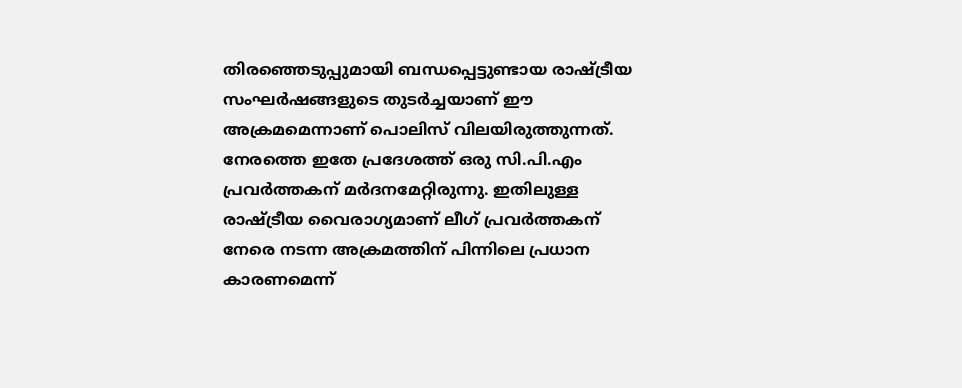തിരഞ്ഞെടുപ്പുമായി ബന്ധപ്പെട്ടുണ്ടായ രാഷ്ട്രീയ സംഘർഷങ്ങളുടെ തുടർച്ചയാണ് ഈ അക്രമമെന്നാണ് പൊലിസ് വിലയിരുത്തുന്നത്. നേരത്തെ ഇതേ പ്രദേശത്ത് ഒരു സി.പി.എം പ്രവർത്തകന് മർദനമേറ്റിരുന്നു. ഇതിലുള്ള രാഷ്ട്രീയ വൈരാഗ്യമാണ് ലീഗ് പ്രവർത്തകന് നേരെ നടന്ന അക്രമത്തിന് പിന്നിലെ പ്രധാന കാരണമെന്ന്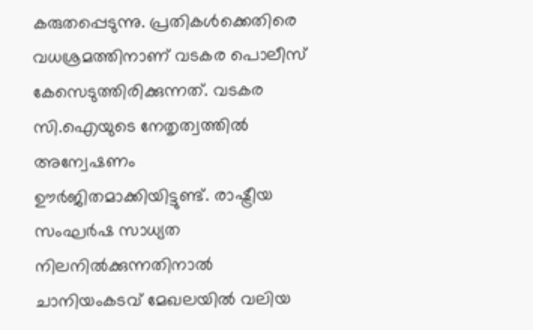കരുതപ്പെടുന്നു. പ്രതികൾക്കെതിരെ വധശ്രമത്തിനാണ് വടകര പൊലീസ് കേസെടുത്തിരിക്കുന്നത്. വടകര സി.ഐയുടെ നേതൃത്വത്തിൽ അന്വേഷണം ഊർജിതമാക്കിയിട്ടുണ്ട്. രാഷ്ട്രീയ സംഘർഷ സാധ്യത നിലനിൽക്കുന്നതിനാൽ ചാനിയംകടവ് മേഖലയിൽ വലിയ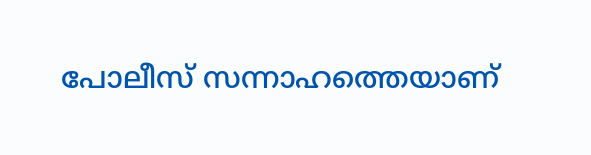പോലീസ് സന്നാഹത്തെയാണ്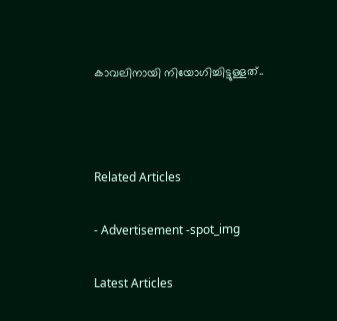കാവലിനായി നിയോഗിച്ചിട്ടുള്ളത്..



Related Articles

- Advertisement -spot_img

Latest Articles